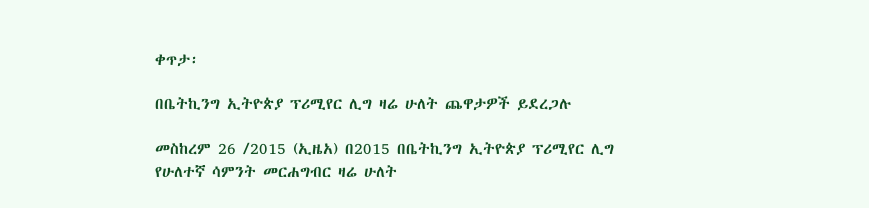ቀጥታ፡

በቤትኪንግ ኢትዮጵያ ፕሪሚየር ሊግ ዛሬ ሁለት ጨዋታዎች ይደረጋሉ

መስከረም 26 /2015 (ኢዜአ) በ2015 በቤትኪንግ ኢትዮጵያ ፕሪሚየር ሊግ የሁለተኛ ሳምንት መርሐግብር ዛሬ ሁለት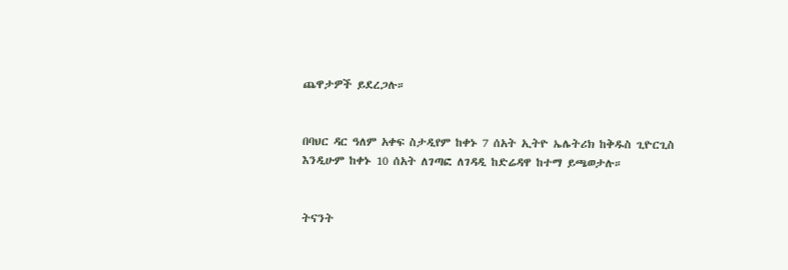ጨዋታዎች ይደረጋሉ።


በባህር ዳር ዓለም አቀፍ ስታዲየም ከቀኑ 7 ሰአት ኢትዮ ኤሌትሪክ ከቅዱስ ጊዮርጊስ እንዲሁም ከቀኑ 10 ሰአት ለገጣፎ ለገዳዲ ከድሬዳዋ ከተማ ይጫወታሉ።


ትናንት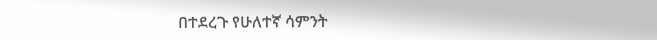በተደረጉ የሁለተኛ ሳምንት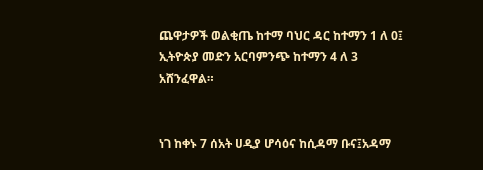ጨዋታዎች ወልቂጤ ከተማ ባህር ዳር ከተማን 1 ለ 0፤ ኢትዮጵያ መድን አርባምንጭ ከተማን 4 ለ 3 አሸንፈዋል።


ነገ ከቀኑ 7 ሰአት ሀዲያ ሆሳዕና ከሲዳማ ቡና፤አዳማ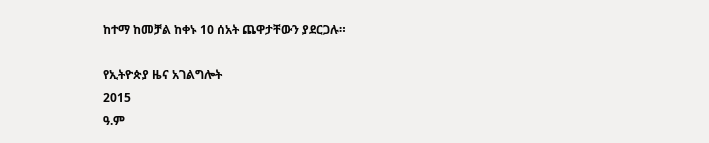ከተማ ከመቻል ከቀኑ 10 ሰአት ጨዋታቸውን ያደርጋሉ።

የኢትዮጵያ ዜና አገልግሎት
2015
ዓ.ም